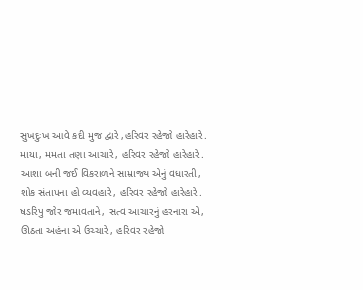સુખદુઃખ આવે કદી મુજ દ્વારે ,હરિવર રહેજો હારેહારે.
માયા, મમતા તણા આચારે, હરિવર રહેજો હારેહારે.
આશા બની જઈ વિકરાળને સામ્રાજ્ય એનું વધારતી,
શોક સંતાપના હો વ્યવહારે, હરિવર રહેજો હારેહારે.
ષડરિપુ જોર જમાવતાને, સત્વ આચારનું હરનારા એ,
ઊઠતા અહંના એ ઉચ્ચારે, હરિવર રહેજો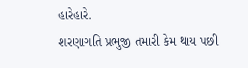હારેહારે.
શરણાગતિ પ્રભુજી તમારી કેમ થાય પછી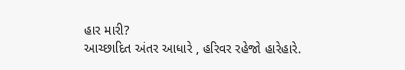હાર મારી?
આચ્છાદિત અંતર આધારે , હરિવર રહેજો હારેહારે.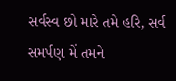સર્વસ્વ છો મારે તમે હરિ, સર્વ સમર્પણ મેં તમને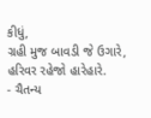કીધું,
ગ્રહી મુજ બાવડી જે ઉગારે, હરિવર રહેજો હારેહારે.
- ચૈતન્ય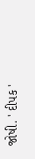જોષી. ' દીપક '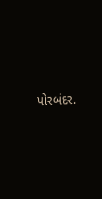પોરબંદર.